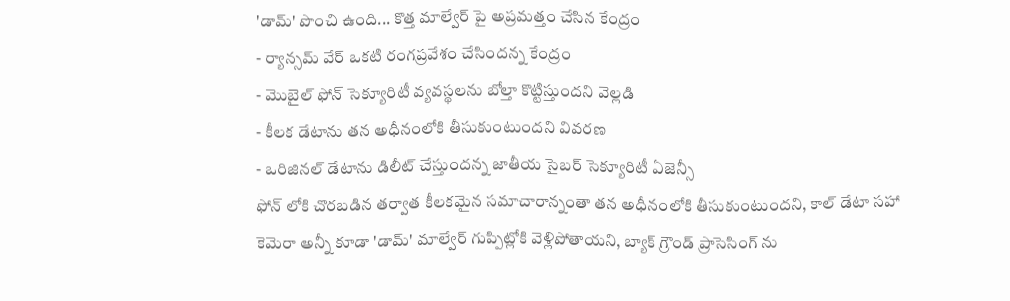'డామ్' పొంచి ఉంది... కొత్త మాల్వేర్ పై అప్రమత్తం చేసిన కేంద్రం
- ర్యాన్సమ్ వేర్ ఒకటి రంగప్రవేశం చేసిందన్న కేంద్రం
- మొబైల్ ఫోన్ సెక్యూరిటీ వ్యవస్థలను బోల్తా కొట్టిస్తుందని వెల్లడి
- కీలక డేటాను తన అధీనంలోకి తీసుకుంటుందని వివరణ
- ఒరిజినల్ డేటాను డిలీట్ చేస్తుందన్న జాతీయ సైబర్ సెక్యూరిటీ ఏజెన్సీ
ఫోన్ లోకి చొరబడిన తర్వాత కీలకమైన సమాచారాన్నంతా తన అధీనంలోకి తీసుకుంటుందని, కాల్ డేటా సహా కెమెరా అన్నీ కూడా 'డామ్' మాల్వేర్ గుప్పిట్లోకి వెళ్లిపోతాయని, బ్యాక్ గ్రౌండ్ ప్రాసెసింగ్ ను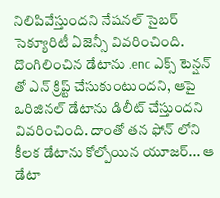నిలిపివేస్తుందని నేషనల్ సైబర్ సెక్యూరిటీ ఏజెన్సీ వివరించింది.
దొంగిలించిన డేటాను .enc ఎక్స్ టెన్షన్ తో ఎన్ క్రిప్ట్ చేసుకుంటుందని, ఆపై ఒరిజినల్ డేటాను డిలీట్ చేస్తుందని వివరించింది. దాంతో తన ఫోన్ లోని కీలక డేటాను కోల్పోయిన యూజర్... ఆ డేటా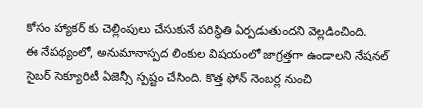కోసం హ్యాకర్ కు చెల్లింపులు చేసుకునే పరిస్థితి ఏర్పడుతుందని వెల్లడించింది.
ఈ నేపథ్యంలో, అనుమానాస్పద లింకుల విషయంలో జాగ్రత్తగా ఉండాలని నేషనల్ సైబర్ సెక్యూరిటీ ఏజెన్సీ స్పష్టం చేసింది. కొత్త ఫోన్ నెంబర్ల నుంచి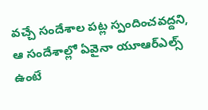వచ్చే సందేశాల పట్ల స్పందించవద్దని, ఆ సందేశాల్లో ఏవైనా యూఆర్ఎల్స్ ఉంటే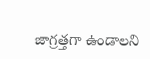జాగ్రత్తగా ఉండాలని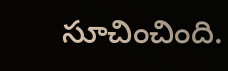సూచించింది.